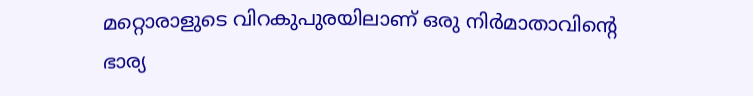മറ്റൊരാളുടെ വിറകുപുരയിലാണ് ഒരു നിര്‍മാതാവിന്റെ ഭാര്യ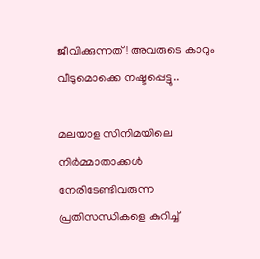ജീവിക്കുന്നത്! അവരുടെ കാറും വീടുമൊക്കെ നഷ്ടപ്പെട്ടു..

മലയാള സിനിമയിലെ നിര്‍മ്മാതാക്കള്‍ നേരിടേണ്ടിവരുന്ന പ്രതിസന്ധികളെ കുറിച്ച്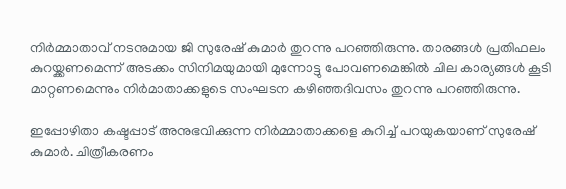നിര്‍മ്മാതാവ് നടനുമായ ജി സുരേഷ് കുമാര്‍ തുറന്നു പറഞ്ഞിരുന്നു. താരങ്ങള്‍ പ്രതിഫലം കുറയ്ക്കണമെന്ന് അടക്കം സിനിമയുമായി മുന്നോട്ടു പോവണമെങ്കില്‍ ചില കാര്യങ്ങള്‍ കൂടി മാറ്റണമെന്നും നിര്‍മാതാക്കളുടെ സംഘടന കഴിഞ്ഞദിവസം തുറന്നു പറഞ്ഞിരുന്നു.

ഇപ്പോഴിതാ കഷ്ടപ്പാട് അനുഭവിക്കുന്ന നിര്‍മ്മാതാക്കളെ കുറിച്ച് പറയുകയാണ് സുരേഷ് കുമാര്‍. ചിത്രീകരണം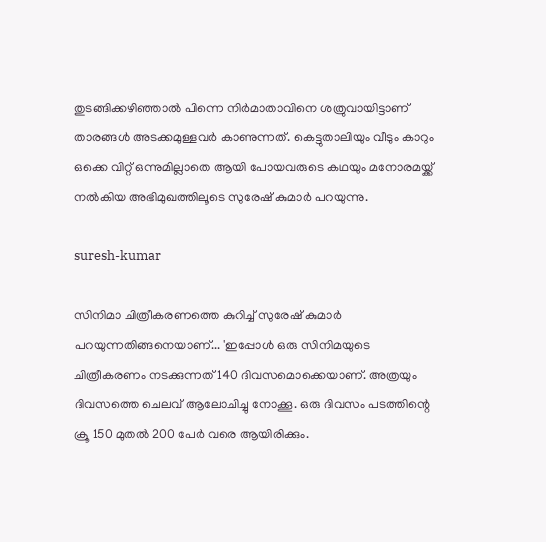തുടങ്ങിക്കഴിഞ്ഞാല്‍ പിന്നെ നിര്‍മാതാവിനെ ശത്രുവായിട്ടാണ് താരങ്ങള്‍ അടക്കമുള്ളവര്‍ കാണുന്നത്. കെട്ടുതാലിയും വീടും കാറും ഒക്കെ വിറ്റ് ഒന്നുമില്ലാതെ ആയി പോയവരുടെ കഥയും മനോരമയ്ക്ക് നല്‍കിയ അഭിമുഖത്തിലൂടെ സുരേഷ് കുമാര്‍ പറയുന്നു.

suresh-kumar

സിനിമാ ചിത്രീകരണത്തെ കുറിച്ച് സുരേഷ് കുമാര്‍ പറയുന്നതിങ്ങനെയാണ്... 'ഇപ്പോള്‍ ഒരു സിനിമയുടെ ചിത്രീകരണം നടക്കുന്നത് 140 ദിവസമൊക്കെയാണ്. അത്രയും ദിവസത്തെ ചെലവ് ആലോചിച്ചു നോക്കൂ. ഒരു ദിവസം പടത്തിന്റെ ക്രൂ 150 മുതല്‍ 200 പേര്‍ വരെ ആയിരിക്കും.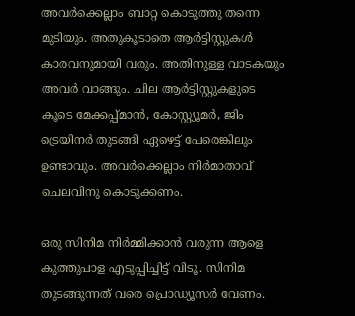അവര്‍ക്കെല്ലാം ബാറ്റ കൊടുത്തു തന്നെ മുടിയും. അതുകൂടാതെ ആര്‍ട്ടിസ്റ്റുകള്‍ കാരവനുമായി വരും. അതിനുള്ള വാടകയും അവര്‍ വാങ്ങും. ചില ആര്‍ട്ടിസ്റ്റുകളുടെ കൂടെ മേക്കപ്പ്മാന്‍, കോസ്റ്റ്യൂമര്‍, ജിം ട്രെയിനര്‍ തുടങ്ങി ഏഴെട്ട് പേരെങ്കിലും ഉണ്ടാവും. അവര്‍ക്കെല്ലാം നിര്‍മാതാവ് ചെലവിനു കൊടുക്കണം.

ഒരു സിനിമ നിര്‍മ്മിക്കാന്‍ വരുന്ന ആളെ കുത്തുപാള എടുപ്പിച്ചിട്ട് വിടൂ. സിനിമ തുടങ്ങുന്നത് വരെ പ്രൊഡ്യൂസര്‍ വേണം.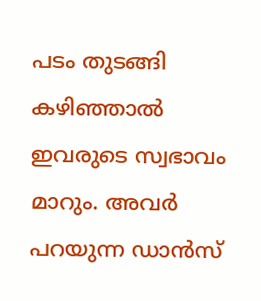പടം തുടങ്ങി കഴിഞ്ഞാല്‍ ഇവരുടെ സ്വഭാവം മാറും. അവര്‍ പറയുന്ന ഡാന്‍സ്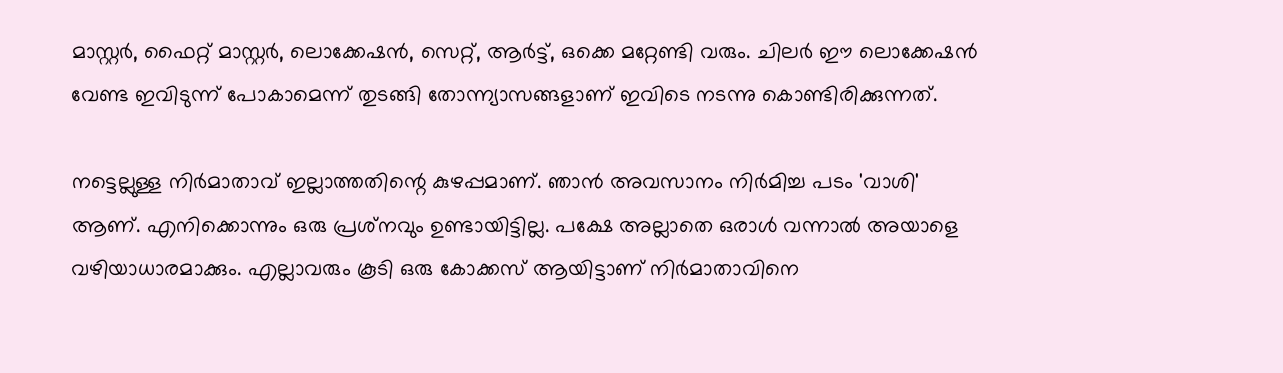മാസ്റ്റര്‍, ഫൈറ്റ് മാസ്റ്റര്‍, ലൊക്കേഷന്‍, സെറ്റ്, ആര്‍ട്ട്, ഒക്കെ മറ്റേണ്ടി വരും. ചിലര്‍ ഈ ലൊക്കേഷന്‍ വേണ്ട ഇവിടുന്ന് പോകാമെന്ന് തുടങ്ങി തോന്ന്യാസങ്ങളാണ് ഇവിടെ നടന്നു കൊണ്ടിരിക്കുന്നത്.

നട്ടെല്ലുള്ള നിര്‍മാതാവ് ഇല്ലാത്തതിന്റെ കുഴപ്പമാണ്. ഞാന്‍ അവസാനം നിര്‍മിച്ച പടം 'വാശി' ആണ്. എനിക്കൊന്നും ഒരു പ്രശ്‌നവും ഉണ്ടായിട്ടില്ല. പക്ഷേ അല്ലാതെ ഒരാള്‍ വന്നാല്‍ അയാളെ വഴിയാധാരമാക്കും. എല്ലാവരും കൂടി ഒരു കോക്കസ് ആയിട്ടാണ് നിര്‍മാതാവിനെ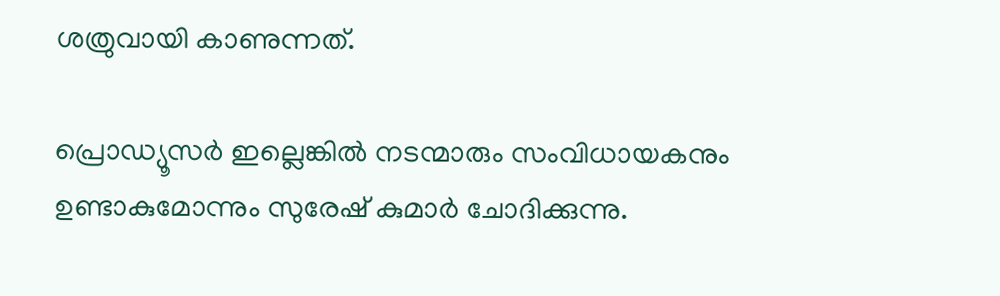ശത്രുവായി കാണുന്നത്.

പ്രൊഡ്യൂസര്‍ ഇല്ലെങ്കില്‍ നടന്മാരും സംവിധായകനും ഉണ്ടാകുമോന്നും സുരേഷ് കുമാര്‍ ചോദിക്കുന്നു.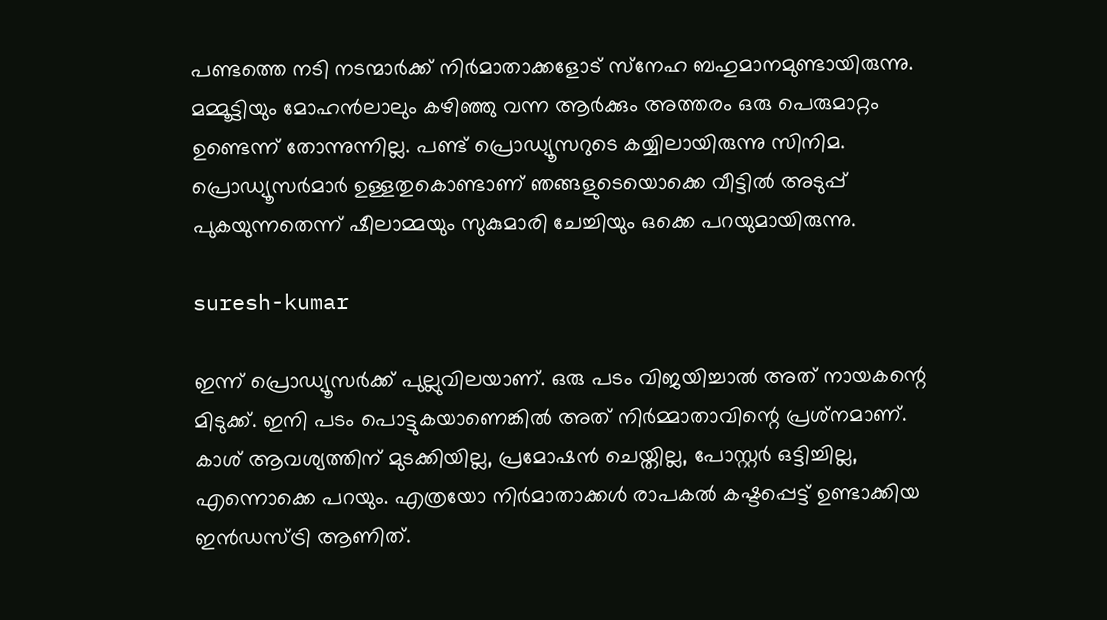പണ്ടത്തെ നടി നടന്മാര്‍ക്ക് നിര്‍മാതാക്കളോട് സ്‌നേഹ ബഹുമാനമുണ്ടായിരുന്നു. മമ്മൂട്ടിയും മോഹന്‍ലാലും കഴിഞ്ഞു വന്ന ആര്‍ക്കും അത്തരം ഒരു പെരുമാറ്റം ഉണ്ടെന്ന് തോന്നുന്നില്ല. പണ്ട് പ്രൊഡ്യൂസറുടെ കയ്യിലായിരുന്നു സിനിമ. പ്രൊഡ്യൂസര്‍മാര്‍ ഉള്ളതുകൊണ്ടാണ് ഞങ്ങളുടെയൊക്കെ വീട്ടില്‍ അടുപ്പ് പുകയുന്നതെന്ന് ഷീലാമ്മയും സുകുമാരി ചേച്ചിയും ഒക്കെ പറയുമായിരുന്നു.

suresh-kumar

ഇന്ന് പ്രൊഡ്യൂസര്‍ക്ക് പുല്ലുവിലയാണ്. ഒരു പടം വിജയിച്ചാല്‍ അത് നായകന്റെ മിടുക്ക്. ഇനി പടം പൊട്ടുകയാണെങ്കില്‍ അത് നിര്‍മ്മാതാവിന്റെ പ്രശ്‌നമാണ്. കാശ് ആവശ്യത്തിന് മുടക്കിയില്ല, പ്രമോഷന്‍ ചെയ്തില്ല, പോസ്റ്റര്‍ ഒട്ടിച്ചില്ല, എന്നൊക്കെ പറയും. എത്രയോ നിര്‍മാതാക്കള്‍ രാപകല്‍ കഷ്ടപ്പെട്ട് ഉണ്ടാക്കിയ ഇന്‍ഡസ്ട്രി ആണിത്.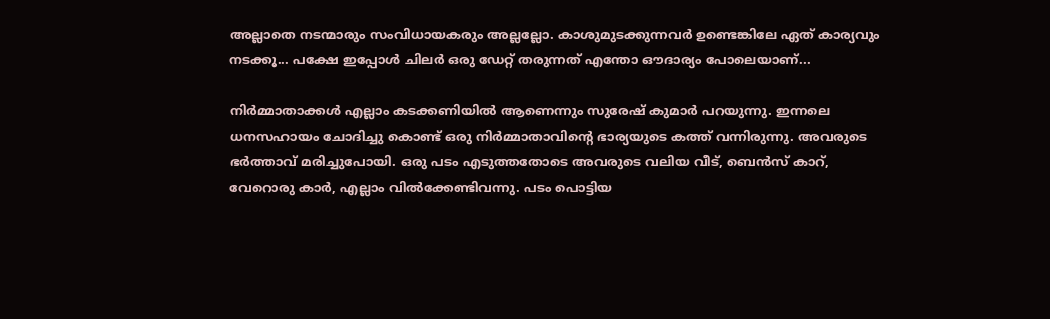അല്ലാതെ നടന്മാരും സംവിധായകരും അല്ലല്ലോ. കാശുമുടക്കുന്നവര്‍ ഉണ്ടെങ്കിലേ ഏത് കാര്യവും നടക്കൂ... പക്ഷേ ഇപ്പോള്‍ ചിലര്‍ ഒരു ഡേറ്റ് തരുന്നത് എന്തോ ഔദാര്യം പോലെയാണ്...

നിര്‍മ്മാതാക്കള്‍ എല്ലാം കടക്കണിയില്‍ ആണെന്നും സുരേഷ് കുമാര്‍ പറയുന്നു. ഇന്നലെ ധനസഹായം ചോദിച്ചു കൊണ്ട് ഒരു നിര്‍മ്മാതാവിന്റെ ഭാര്യയുടെ കത്ത് വന്നിരുന്നു. അവരുടെ ഭര്‍ത്താവ് മരിച്ചുപോയി. ഒരു പടം എടുത്തതോടെ അവരുടെ വലിയ വീട്, ബെന്‍സ് കാറ്, വേറൊരു കാര്‍, എല്ലാം വില്‍ക്കേണ്ടിവന്നു. പടം പൊട്ടിയ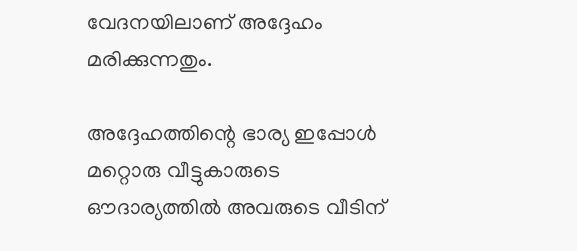വേദനയിലാണ് അദ്ദേഹം മരിക്കുന്നതും.

അദ്ദേഹത്തിന്റെ ഭാര്യ ഇപ്പോള്‍ മറ്റൊരു വീട്ടുകാരുടെ ഔദാര്യത്തില്‍ അവരുടെ വീടിന്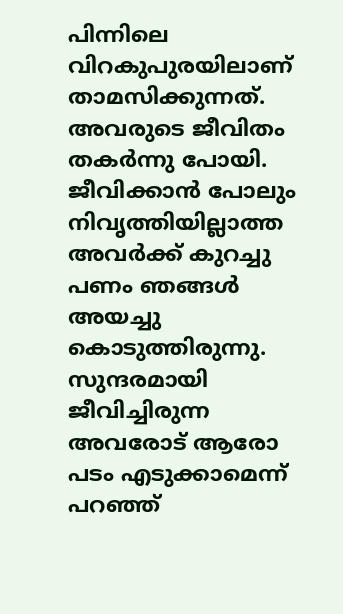പിന്നിലെ വിറകുപുരയിലാണ് താമസിക്കുന്നത്. അവരുടെ ജീവിതം തകര്‍ന്നു പോയി. ജീവിക്കാന്‍ പോലും നിവൃത്തിയില്ലാത്ത അവര്‍ക്ക് കുറച്ചു പണം ഞങ്ങള്‍ അയച്ചു കൊടുത്തിരുന്നു. സുന്ദരമായി ജീവിച്ചിരുന്ന അവരോട് ആരോ പടം എടുക്കാമെന്ന് പറഞ്ഞ്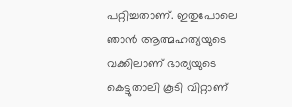പറ്റിച്ചതാണ്. ഇതുപോലെ ഞാന്‍ ആത്മഹത്യയുടെ വക്കിലാണ് ഭാര്യയുടെ കെട്ടുതാലി കൂടി വിറ്റാണ്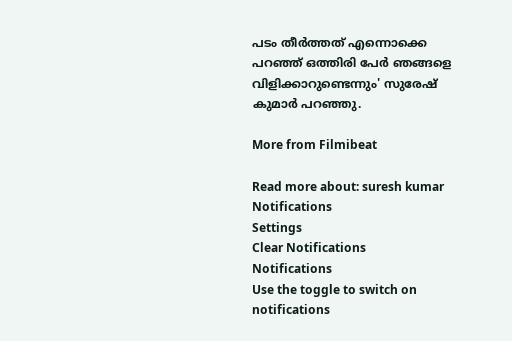പടം തീര്‍ത്തത് എന്നൊക്കെ പറഞ്ഞ് ഒത്തിരി പേര്‍ ഞങ്ങളെ വിളിക്കാറുണ്ടെന്നും' സുരേഷ് കുമാര്‍ പറഞ്ഞു.

More from Filmibeat

Read more about: suresh kumar
Notifications
Settings
Clear Notifications
Notifications
Use the toggle to switch on notifications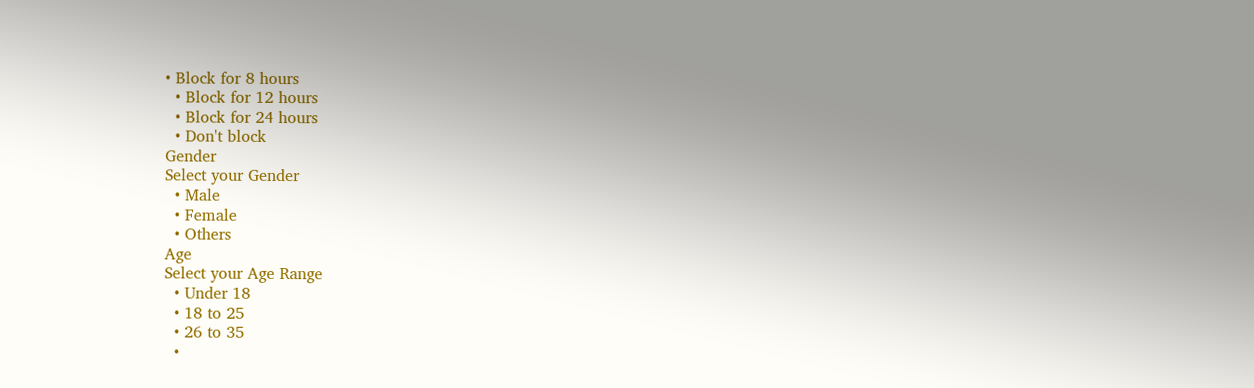• Block for 8 hours
  • Block for 12 hours
  • Block for 24 hours
  • Don't block
Gender
Select your Gender
  • Male
  • Female
  • Others
Age
Select your Age Range
  • Under 18
  • 18 to 25
  • 26 to 35
  •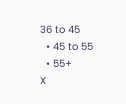36 to 45
  • 45 to 55
  • 55+
X